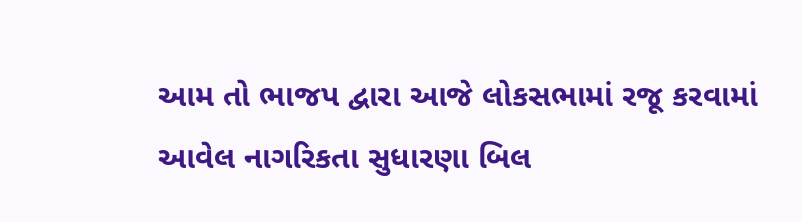આમ તો ભાજપ દ્વારા આજે લોકસભામાં રજૂ કરવામાં આવેલ નાગરિકતા સુધારણા બિલ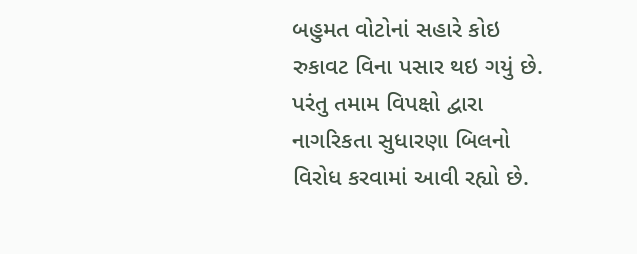બહુમત વોટોનાં સહારે કોઇ રુકાવટ વિના પસાર થઇ ગયું છે. પરંતુ તમામ વિપક્ષો દ્વારા નાગરિકતા સુધારણા બિલનો વિરોધ કરવામાં આવી રહ્યો છે.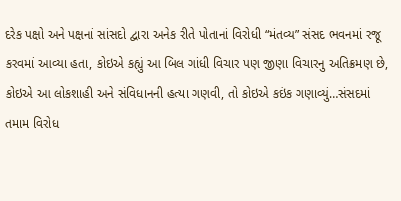દરેક પક્ષો અને પક્ષનાં સાંસદો દ્વારા અનેક રીતે પોતાનાં વિરોધી “મંતવ્ય” સંસદ ભવનમાં રજૂ કરવમાં આવ્યા હતા, કોઇએ કહ્યું આ બિલ ગાંધી વિચાર પણ જીણા વિચારનુ અતિક્રમણ છે, કોઇએ આ લોકશાહી અને સંવિધાનની હત્યા ગણવી, તો કોઇએ કઇંક ગણાવ્યું…સંસદમાં તમામ વિરોધ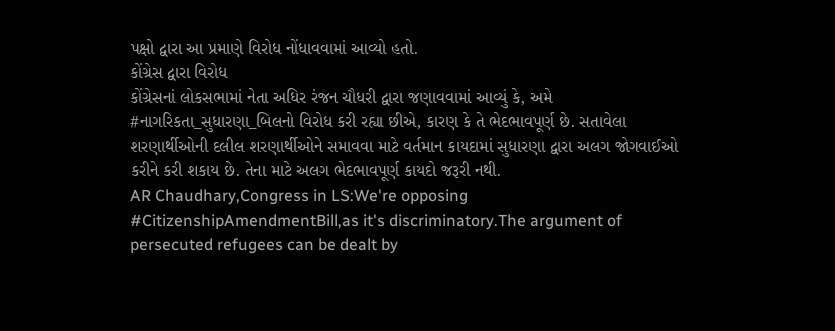પક્ષો દ્વારા આ પ્રમાણે વિરોધ નોંધાવવામાં આવ્યો હતો.
કોંગ્રેસ દ્વારા વિરોધ
કોંગ્રેસનાં લોકસભામાં નેતા અધિર રંજન ચૌધરી દ્વારા જણાવવામાં આવ્યું કે, અમે #નાગરિકતા_સુધારણા_બિલનો વિરોધ કરી રહ્યા છીએ, કારણ કે તે ભેદભાવપૂર્ણ છે. સતાવેલા શરણાર્થીઓની દલીલ શરણાર્થીઓને સમાવવા માટે વર્તમાન કાયદામાં સુધારણા દ્વારા અલગ જોગવાઈઓ કરીને કરી શકાય છે. તેના માટે અલગ ભેદભાવપૂર્ણ કાયદો જરૂરી નથી.
AR Chaudhary,Congress in LS:We're opposing #CitizenshipAmendmentBill,as it's discriminatory.The argument of persecuted refugees can be dealt by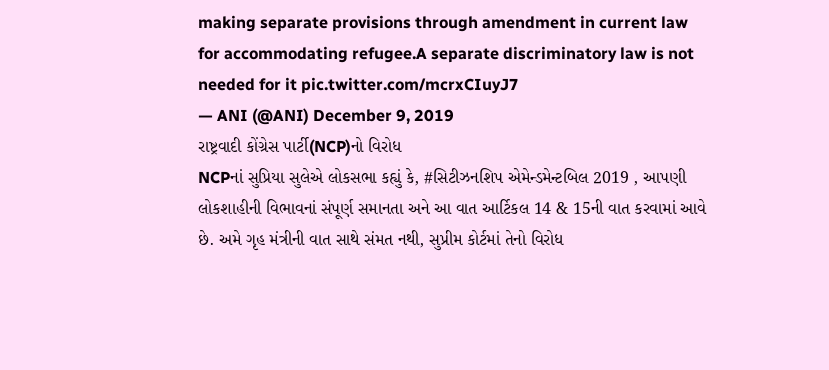making separate provisions through amendment in current law for accommodating refugee.A separate discriminatory law is not needed for it pic.twitter.com/mcrxCIuyJ7
— ANI (@ANI) December 9, 2019
રાષ્ટ્રવાદી કોંગ્રેસ પાર્ટી(NCP)નો વિરોધ
NCPનાં સુપ્રિયા સુલેએ લોકસભા કહ્યું કે, #સિટીઝનશિપ એમેન્ડમેન્ટબિલ 2019 , આપણી લોકશાહીની વિભાવનાં સંપૂર્ણ સમાનતા અને આ વાત આર્ટિકલ 14 & 15ની વાત કરવામાં આવે છે. અમે ગૃહ મંત્રીની વાત સાથે સંમત નથી, સુપ્રીમ કોર્ટમાં તેનો વિરોધ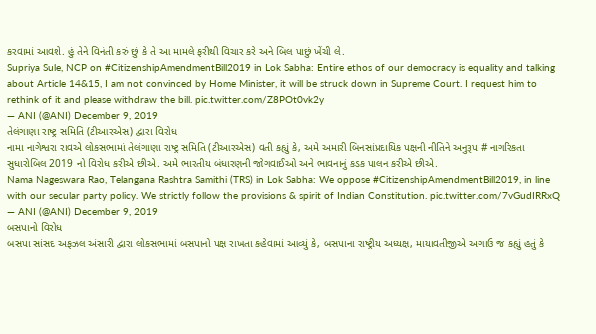કરવામાં આવશે. હું તેને વિનંતી કરું છું કે તે આ મામલે ફરીથી વિચાર કરે અને બિલ પાછું ખેંચી લે.
Supriya Sule, NCP on #CitizenshipAmendmentBill2019 in Lok Sabha: Entire ethos of our democracy is equality and talking about Article 14&15, I am not convinced by Home Minister, it will be struck down in Supreme Court. I request him to rethink of it and please withdraw the bill. pic.twitter.com/Z8POt0vk2y
— ANI (@ANI) December 9, 2019
તેલંગાણા રાષ્ટ્ર સમિતિ (ટીઆરએસ) દ્વારા વિરોધ
નામા નાગેશ્વરા રાવએ લોકસભામાં તેલંગાણા રાષ્ટ્ર સમિતિ (ટીઆરએસ) વતી કહ્યું કે, અમે અમારી બિનસાંપ્રદાયિક પક્ષની નીતિને અનુરૂપ # નાગરિકતા સુધારોબિલ 2019 નો વિરોધ કરીએ છીએ. અમે ભારતીય બંધારણની જોગવાઈઓ અને ભાવનાનું કડક પાલન કરીએ છીએ.
Nama Nageswara Rao, Telangana Rashtra Samithi (TRS) in Lok Sabha: We oppose #CitizenshipAmendmentBill2019, in line with our secular party policy. We strictly follow the provisions & spirit of Indian Constitution. pic.twitter.com/7vGudIRRxQ
— ANI (@ANI) December 9, 2019
બસપાનો વિરોધ
બસપા સાંસદ અફઝલ અંસારી દ્વારા લોકસભામાં બસપાનો પક્ષ રાખતા કહેવામાં આવ્યું કે, બસપાના રાષ્ટ્રીય અધ્યક્ષ, માયાવતીજીએ અગાઉ જ કહ્યું હતું કે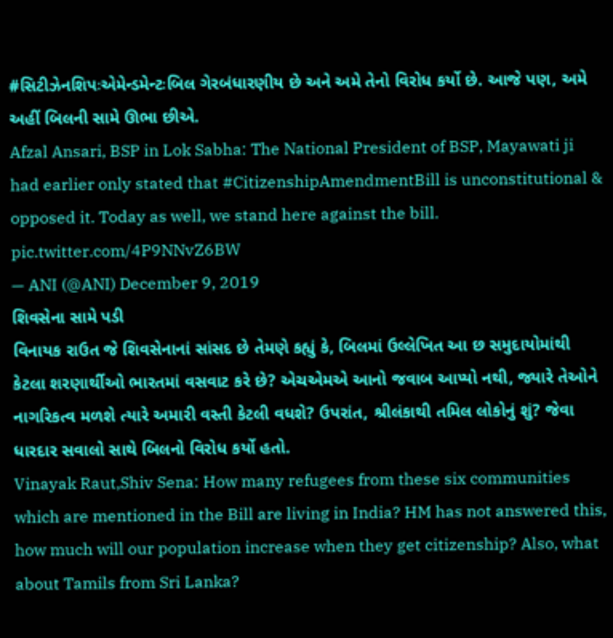#સિટીઝેનશિપઃએમેન્ડમેન્ટઃબિલ ગેરબંધારણીય છે અને અમે તેનો વિરોધ કર્યો છે. આજે પણ, અમે અહીં બિલની સામે ઊભા છીએ.
Afzal Ansari, BSP in Lok Sabha: The National President of BSP, Mayawati ji had earlier only stated that #CitizenshipAmendmentBill is unconstitutional & opposed it. Today as well, we stand here against the bill. pic.twitter.com/4P9NNvZ6BW
— ANI (@ANI) December 9, 2019
શિવસેના સામે પડી
વિનાયક રાઉત જે શિવસેનાનાં સાંસદ છે તેમણે કહ્યું કે, બિલમાં ઉલ્લેખિત આ છ સમુદાયોમાંથી કેટલા શરણાર્થીઓ ભારતમાં વસવાટ કરે છે? એચએમએ આનો જવાબ આપ્યો નથી, જ્યારે તેઓને નાગરિકત્વ મળશે ત્યારે અમારી વસ્તી કેટલી વધશે? ઉપરાંત, શ્રીલંકાથી તમિલ લોકોનું શું? જેવા ધારદાર સવાલો સાથે બિલનો વિરોધ કર્યો હતો.
Vinayak Raut,Shiv Sena: How many refugees from these six communities which are mentioned in the Bill are living in India? HM has not answered this, how much will our population increase when they get citizenship? Also, what about Tamils from Sri Lanka?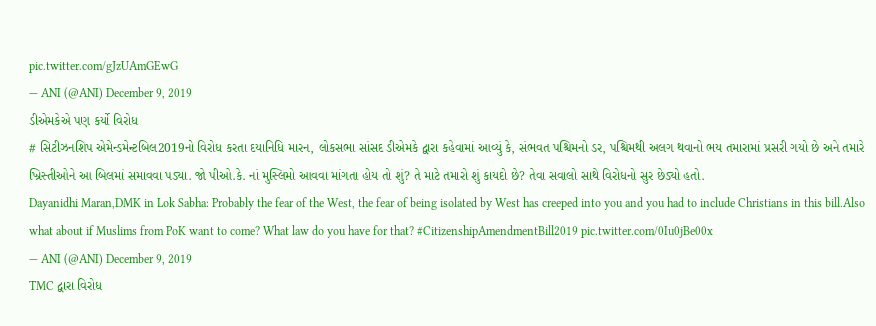pic.twitter.com/gJzUAmGEwG
— ANI (@ANI) December 9, 2019
ડીએમકેએ પણ કર્યો વિરોધ
# સિટીઝનશિપ એમેન્ડમેન્ટબિલ2019નો વિરોધ કરતા દયાનિધિ મારન, લોકસભા સાંસદ ડીએમકે દ્વારા કહેવામાં આવ્યું કે, સંભવત પશ્ચિમનો ડર, પશ્ચિમથી અલગ થવાનો ભય તમારામાં પ્રસરી ગયો છે અને તમારે ખ્રિસ્તીઓને આ બિલમાં સમાવવા પડ્યા. જો પીઓ.કે. નાં મુસ્લિમો આવવા માંગતા હોય તો શું? તે માટે તમારો શું કાયદો છે? તેવા સવાલો સાથે વિરોધનો સુર છેડ્યો હતો.
Dayanidhi Maran,DMK in Lok Sabha: Probably the fear of the West, the fear of being isolated by West has creeped into you and you had to include Christians in this bill.Also what about if Muslims from PoK want to come? What law do you have for that? #CitizenshipAmendmentBill2019 pic.twitter.com/0Iu0jBe00x
— ANI (@ANI) December 9, 2019
TMC દ્વારા વિરોધ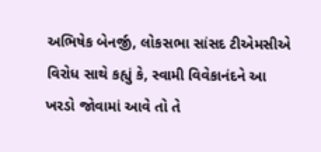અભિષેક બેનર્જી, લોકસભા સાંસદ ટીએમસીએ વિરોધ સાથે કહ્યું કે, સ્વામી વિવેકાનંદને આ ખરડો જોવામાં આવે તો તે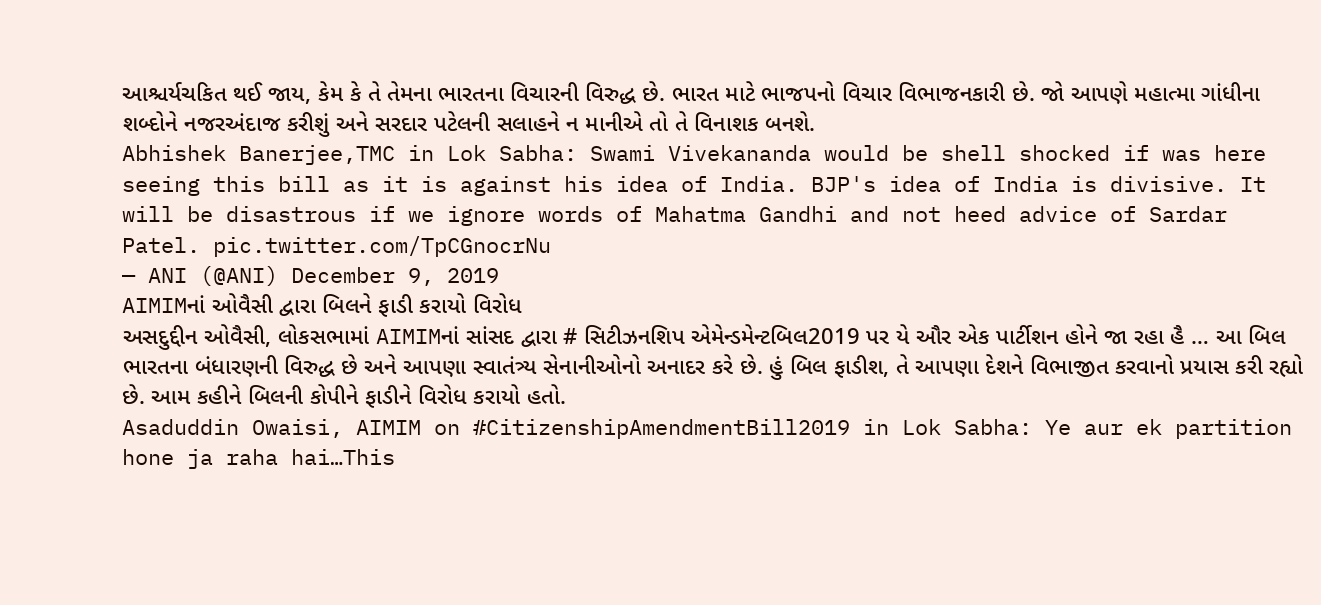આશ્ચર્યચકિત થઈ જાય, કેમ કે તે તેમના ભારતના વિચારની વિરુદ્ધ છે. ભારત માટે ભાજપનો વિચાર વિભાજનકારી છે. જો આપણે મહાત્મા ગાંધીના શબ્દોને નજરઅંદાજ કરીશું અને સરદાર પટેલની સલાહને ન માનીએ તો તે વિનાશક બનશે.
Abhishek Banerjee,TMC in Lok Sabha: Swami Vivekananda would be shell shocked if was here seeing this bill as it is against his idea of India. BJP's idea of India is divisive. It will be disastrous if we ignore words of Mahatma Gandhi and not heed advice of Sardar Patel. pic.twitter.com/TpCGnocrNu
— ANI (@ANI) December 9, 2019
AIMIMનાં ઓવૈસી દ્વારા બિલને ફાડી કરાયો વિરોધ
અસદુદ્દીન ઓવૈસી, લોકસભામાં AIMIMનાં સાંસદ દ્વારા # સિટીઝનશિપ એમેન્ડમેન્ટબિલ2019 પર યે ઔર એક પાર્ટીશન હોને જા રહા હૈ … આ બિલ ભારતના બંધારણની વિરુદ્ધ છે અને આપણા સ્વાતંત્ર્ય સેનાનીઓનો અનાદર કરે છે. હું બિલ ફાડીશ, તે આપણા દેશને વિભાજીત કરવાનો પ્રયાસ કરી રહ્યો છે. આમ કહીને બિલની કોપીને ફાડીને વિરોધ કરાયો હતો.
Asaduddin Owaisi, AIMIM on #CitizenshipAmendmentBill2019 in Lok Sabha: Ye aur ek partition hone ja raha hai…This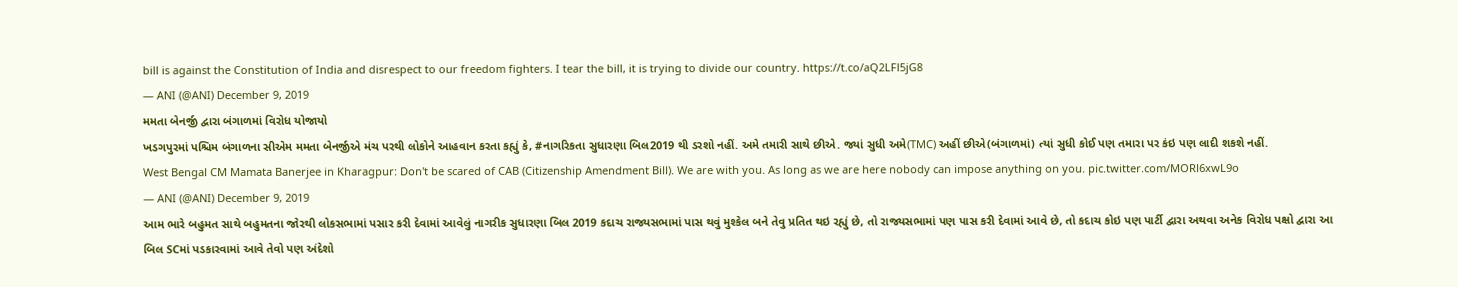bill is against the Constitution of India and disrespect to our freedom fighters. I tear the bill, it is trying to divide our country. https://t.co/aQ2LFl5jG8
— ANI (@ANI) December 9, 2019
મમતા બેનર્જી દ્વારા બંગાળમાં વિરોધ યોજાયો
ખડગપુરમાં પશ્ચિમ બંગાળના સીએમ મમતા બેનર્જીએ મંચ પરથી લોકોને આહવાન કરતા કહ્યું કે, #નાગરિકતા સુધારણા બિલ2019 થી ડરશો નહીં. અમે તમારી સાથે છીએ. જ્યાં સુધી અમે(TMC) અહીં છીએ(બંગાળમાં) ત્યાં સુધી કોઈ પણ તમારા પર કંઇ પણ લાદી શકશે નહીં.
West Bengal CM Mamata Banerjee in Kharagpur: Don't be scared of CAB (Citizenship Amendment Bill). We are with you. As long as we are here nobody can impose anything on you. pic.twitter.com/MORl6xwL9o
— ANI (@ANI) December 9, 2019
આમ ભારે બહુમત સાથે બહુમતના જોરથી લોકસભામાં પસાર કરી દેવામાં આવેલું નાગરીક સુધારણા બિલ 2019 કદાચ રાજ્યસભામાં પાસ થવું મુશ્કેલ બને તેવુ પ્રતિત થઇ રહ્યું છે, તો રાજ્યસભામાં પણ પાસ કરી દેવામાં આવે છે, તો કદાચ કોઇ પણ પાર્ટી દ્વારા અથવા અનેક વિરોધ પક્ષો દ્વારા આ બિલ SCમાં પડકારવામાં આવે તેવો પણ અંદેશો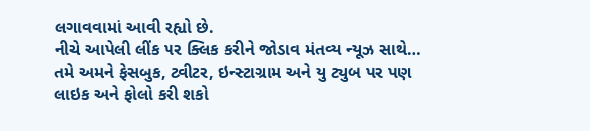લગાવવામાં આવી રહ્યો છે.
નીચે આપેલી લીંક પર ક્લિક કરીને જોડાવ મંતવ્ય ન્યૂઝ સાથે…
તમે અમને ફેસબુક, ટ્વીટર, ઇન્સ્ટાગ્રામ અને યુ ટ્યુબ પર પણ લાઇક અને ફોલો કરી શકો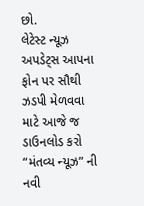છો.
લેટેસ્ટ ન્યૂઝ અપડેટ્સ આપના ફોન પર સૌથી ઝડપી મેળવવા માટે આજે જ ડાઉનલોડ કરો “મંતવ્ય ન્યૂઝ” ની નવી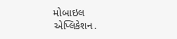મોબાઇલ એપ્લિકેશન.